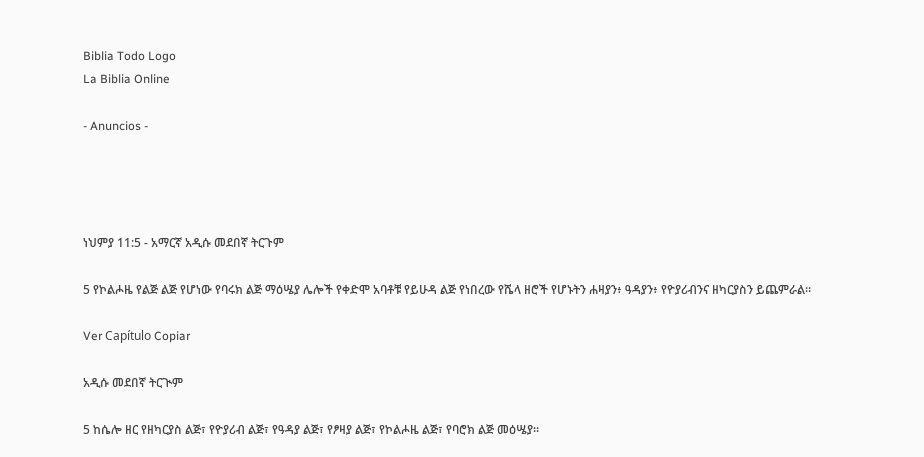Biblia Todo Logo
La Biblia Online

- Anuncios -




ነህምያ 11:5 - አማርኛ አዲሱ መደበኛ ትርጉም

5 የኮልሖዜ የልጅ ልጅ የሆነው የባሩክ ልጅ ማዕሤያ ሌሎች የቀድሞ አባቶቹ የይሁዳ ልጅ የነበረው የሼላ ዘሮች የሆኑትን ሐዛያን፥ ዓዳያን፥ የዮያሪብንና ዘካርያስን ይጨምራል።

Ver Capítulo Copiar

አዲሱ መደበኛ ትርጒም

5 ከሴሎ ዘር የዘካርያስ ልጅ፣ የዮያሪብ ልጅ፣ የዓዳያ ልጅ፣ የፆዛያ ልጅ፣ የኮልሖዜ ልጅ፣ የባሮክ ልጅ መዕሤያ።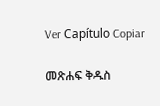Ver Capítulo Copiar

መጽሐፍ ቅዱስ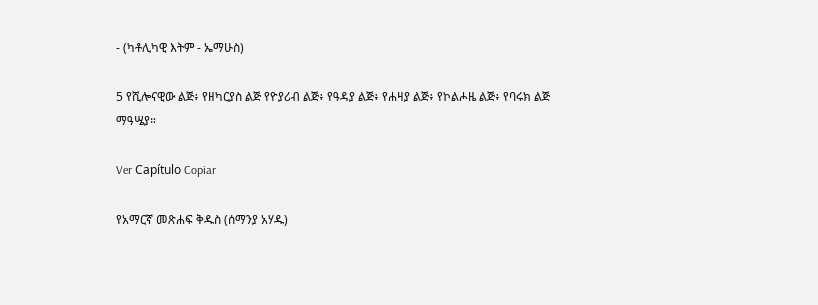- (ካቶሊካዊ እትም - ኤማሁስ)

5 የሺሎናዊው ልጅ፥ የዘካርያስ ልጅ የዮያሪብ ልጅ፥ የዓዳያ ልጅ፥ የሐዛያ ልጅ፥ የኮልሖዜ ልጅ፥ የባሩክ ልጅ ማዓሤያ።

Ver Capítulo Copiar

የአማርኛ መጽሐፍ ቅዱስ (ሰማንያ አሃዱ)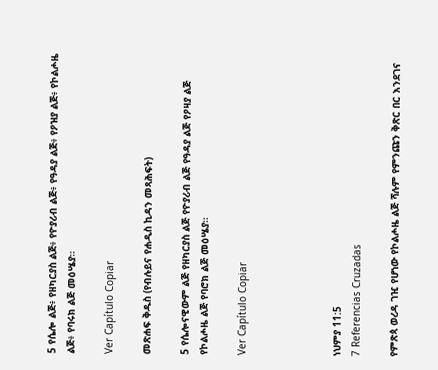5 የሴሎ ልጅ፥ የዘካርያስ ልጅ፥ የዮያሪብ ልጅ፥ የዓዳያ ልጅ፥ የዖዝያ ልጅ፥ የኮልሖዜ ልጅ፥ የባሩክ ልጅ መዕሤያ።

Ver Capítulo Copiar

መጽሐፍ ቅዱስ (የብሉይና የሐዲስ ኪዳን መጻሕፍት)

5 የሴሎናዊውም ልጅ የዘካርያስ ልጅ የዮያሪብ ልጅ የዓዳያ ልጅ የዖዛያ ልጅ የኮልሖዜ ልጅ የባሮክ ልጅ መዕሤያ።

Ver Capítulo Copiar




ነህምያ 11:5
7 Referencias Cruzadas

የምጽጳ ወረዳ ገዢ የሆነው የኮልሖዜ ልጅ ሻሉም የምንጩን ቅጽር በር እንደገና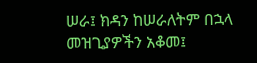ሠራ፤ ክዳን ከሠራለትም በኋላ መዝጊያዎችን አቆመ፤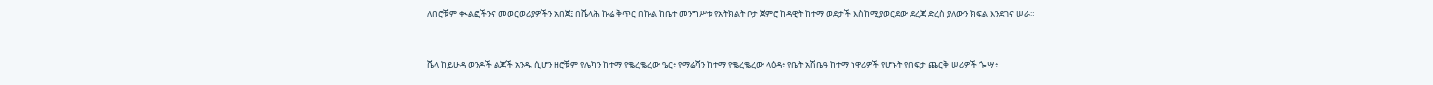ለበሮቹም ቊልፎችንና መወርወሪያዎችን አበጀ፤ በሼላሕ ኩሬ ቅጥር በኩል ከቤተ መንግሥቱ የአትክልት ቦታ ጀምሮ ከዳዊት ከተማ ወደታች እስከሚያወርደው ደረጃ ድረስ ያለውን ክፍል እንደገና ሠራ።


ሼላ ከይሁዳ ወንዶች ልጆች አንዱ ሲሆን ዘሮቹም የሌካን ከተማ የቈረቈረው ዔር፥ የማሬሻን ከተማ የቈረቈረው ላዕዳ፥ የቤት አሽቤዓ ከተማ ነዋሪዎች የሆኑት የበፍታ ጨርቅ ሠሪዎች ጐሣ፥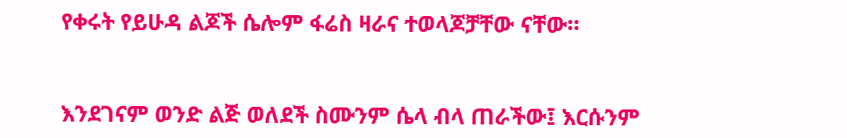የቀሩት የይሁዳ ልጆች ሴሎም ፋሬስ ዛራና ተወላጆቻቸው ናቸው።


እንደገናም ወንድ ልጅ ወለደች ስሙንም ሴላ ብላ ጠራችው፤ እርሱንም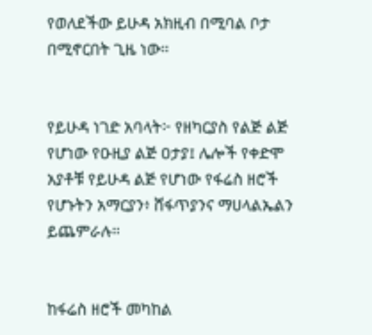የወለደችው ይሁዳ አክዚብ በሚባል ቦታ በሚኖርበት ጊዜ ነው።


የይሁዳ ነገድ አባላት፦ የዘካርያስ የልጅ ልጅ የሆነው የዑዚያ ልጅ ዐታያ፤ ሌሎች የቀድሞ አያቶቹ የይሁዳ ልጅ የሆነው የፋሬስ ዘሮች የሆኑትን አማርያን፥ ሸፋጥያንና ማሀላልኤልን ይጨምራሉ።


ከፋሬስ ዘሮች መካከል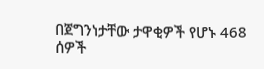በጀግንነታቸው ታዋቂዎች የሆኑ 468 ሰዎች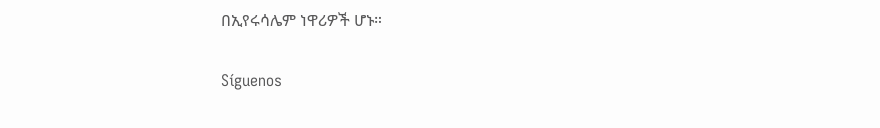በኢየሩሳሌም ነዋሪዎች ሆኑ።


Síguenos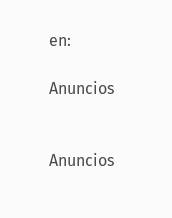en:

Anuncios


Anuncios